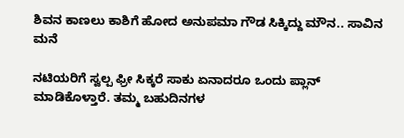ಶಿವನ ಕಾಣಲು ಕಾಶಿಗೆ ಹೋದ ಅನುಪಮಾ ಗೌಡ ಸಿಕ್ಕಿದ್ದು ಮೌನ.. ಸಾವಿನ ಮನೆ

ನಟಿಯರಿಗೆ ಸ್ವಲ್ಪ ಫ್ರೀ ಸಿಕ್ಕರೆ ಸಾಕು ಏನಾದರೂ ಒಂದು ಪ್ಲಾನ್ ಮಾಡಿಕೊಳ್ತಾರೆ. ತಮ್ಮ ಬಹುದಿನಗಳ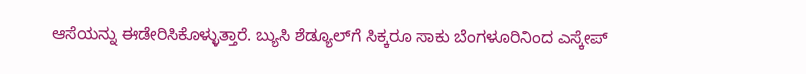ಆಸೆಯನ್ನು ಈಡೇರಿಸಿಕೊಳ್ಳುತ್ತಾರೆ. ಬ್ಯುಸಿ ಶೆಡ್ಯೂಲ್‌ಗೆ ಸಿಕ್ಕರೂ ಸಾಕು ಬೆಂಗಳೂರಿನಿಂದ ಎಸ್ಕೇಪ್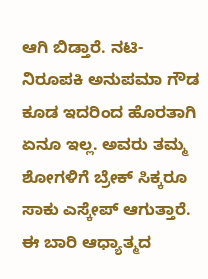ಆಗಿ ಬಿಡ್ತಾರೆ. ನಟಿ-ನಿರೂಪಕಿ ಅನುಪಮಾ ಗೌಡ ಕೂಡ ಇದರಿಂದ ಹೊರತಾಗಿ ಏನೂ ಇಲ್ಲ. ಅವರು ತಮ್ಮ ಶೋಗಳಿಗೆ ಬ್ರೇಕ್ ಸಿಕ್ಕರೂ ಸಾಕು ಎಸ್ಕೇಪ್ ಆಗುತ್ತಾರೆ. ಈ ಬಾರಿ ಆಧ್ಯಾತ್ಮದ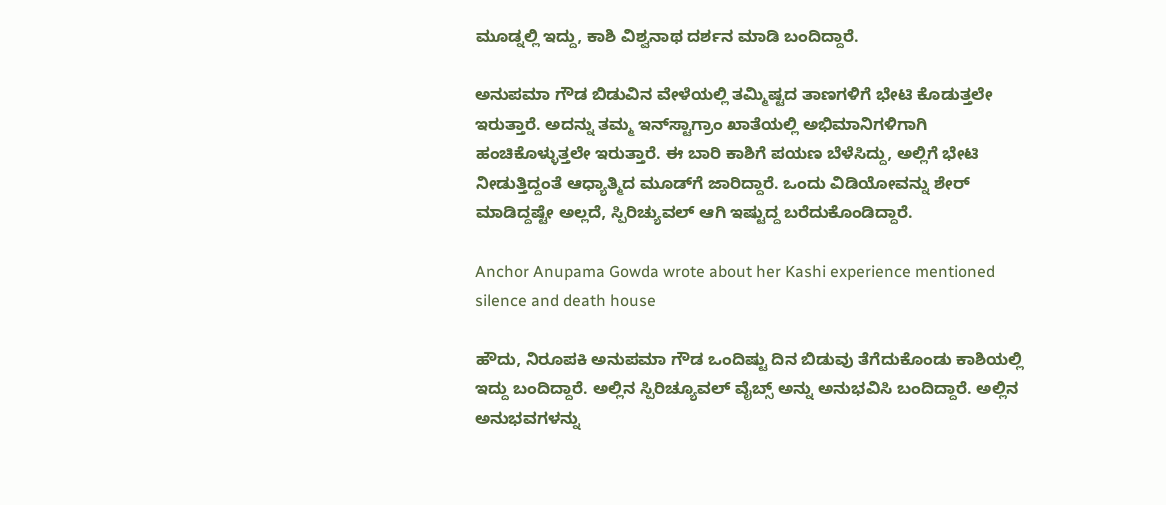ಮೂಡ್ನಲ್ಲಿ ಇದ್ದು, ಕಾಶಿ ವಿಶ್ವನಾಥ ದರ್ಶನ ಮಾಡಿ ಬಂದಿದ್ದಾರೆ.

ಅನುಪಮಾ ಗೌಡ ಬಿಡುವಿನ ವೇಳೆಯಲ್ಲಿ ತಮ್ಮಿಷ್ಟದ ತಾಣಗಳಿಗೆ ಭೇಟಿ ಕೊಡುತ್ತಲೇ ಇರುತ್ತಾರೆ. ಅದನ್ನು ತಮ್ಮ ಇನ್‌ಸ್ಟಾಗ್ರಾಂ ಖಾತೆಯಲ್ಲಿ ಅಭಿಮಾನಿಗಳಿಗಾಗಿ ಹಂಚಿಕೊಳ್ಳುತ್ತಲೇ ಇರುತ್ತಾರೆ. ಈ ಬಾರಿ ಕಾಶಿಗೆ ಪಯಣ ಬೆಳೆಸಿದ್ದು, ಅಲ್ಲಿಗೆ ಭೇಟಿ ನೀಡುತ್ತಿದ್ದಂತೆ ಆಧ್ಯಾತ್ಮಿದ ಮೂಡ್‌ಗೆ ಜಾರಿದ್ದಾರೆ. ಒಂದು ವಿಡಿಯೋವನ್ನು ಶೇರ್ ಮಾಡಿದ್ದಷ್ಟೇ ಅಲ್ಲದೆ, ಸ್ಪಿರಿಚ್ಯುವಲ್ ಆಗಿ ಇಷ್ಟುದ್ದ ಬರೆದುಕೊಂಡಿದ್ದಾರೆ.

Anchor Anupama Gowda wrote about her Kashi experience mentioned silence and death house

ಹೌದು, ನಿರೂಪಕಿ ಅನುಪಮಾ ಗೌಡ ಒಂದಿಷ್ಟು ದಿನ ಬಿಡುವು ತೆಗೆದುಕೊಂಡು ಕಾಶಿಯಲ್ಲಿ ಇದ್ದು ಬಂದಿದ್ದಾರೆ. ಅಲ್ಲಿನ ಸ್ಪಿರಿಚ್ಯೂವಲ್ ವೈಬ್ಸ್ ಅನ್ನು ಅನುಭವಿಸಿ ಬಂದಿದ್ದಾರೆ. ಅಲ್ಲಿನ ಅನುಭವಗಳನ್ನು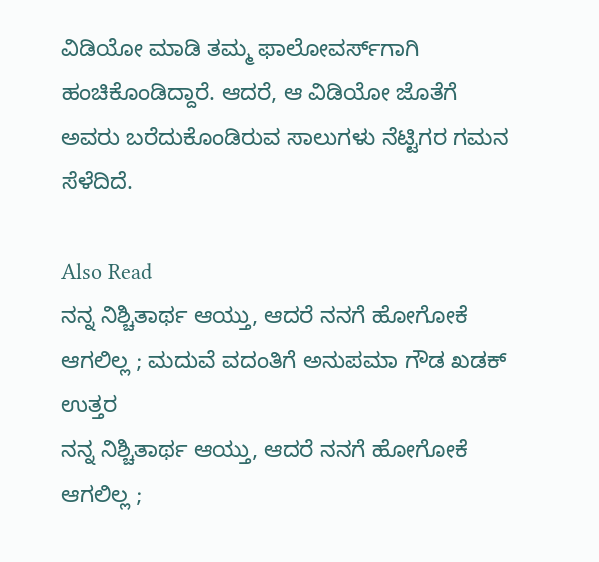ವಿಡಿಯೋ ಮಾಡಿ ತಮ್ಮ ಫಾಲೋವರ್ಸ್‌ಗಾಗಿ ಹಂಚಿಕೊಂಡಿದ್ದಾರೆ. ಆದರೆ, ಆ ವಿಡಿಯೋ ಜೊತೆಗೆ ಅವರು ಬರೆದುಕೊಂಡಿರುವ ಸಾಲುಗಳು ನೆಟ್ಟಿಗರ ಗಮನ ಸೆಳೆದಿದೆ.

Also Read
ನನ್ನ ನಿಶ್ಚಿತಾರ್ಥ ಆಯ್ತು, ಆದರೆ ನನಗೆ ಹೋಗೋಕೆ ಆಗಲಿಲ್ಲ ; ಮದುವೆ ವದಂತಿಗೆ ಅನುಪಮಾ ಗೌಡ ಖಡಕ್ ಉತ್ತರ
ನನ್ನ ನಿಶ್ಚಿತಾರ್ಥ ಆಯ್ತು, ಆದರೆ ನನಗೆ ಹೋಗೋಕೆ ಆಗಲಿಲ್ಲ ;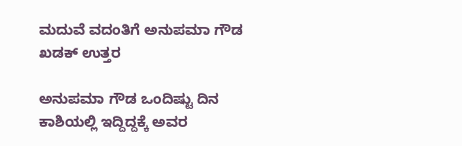ಮದುವೆ ವದಂತಿಗೆ ಅನುಪಮಾ ಗೌಡ ಖಡಕ್ ಉತ್ತರ

ಅನುಪಮಾ ಗೌಡ ಒಂದಿಷ್ಟು ದಿನ ಕಾಶಿಯಲ್ಲಿ ಇದ್ದಿದ್ದಕ್ಕೆ ಅವರ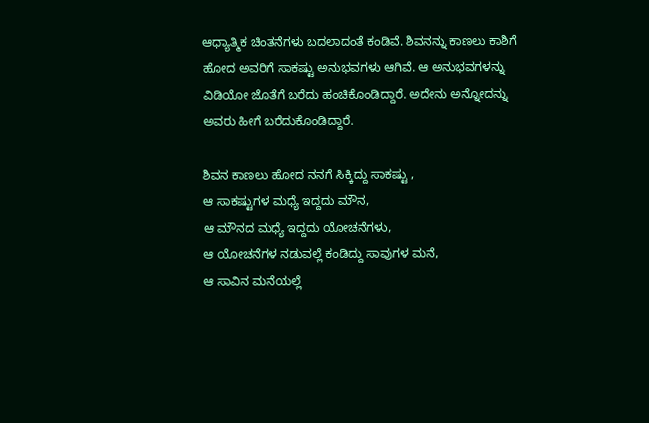ಆಧ್ಯಾತ್ಮಿಕ ಚಿಂತನೆಗಳು ಬದಲಾದಂತೆ ಕಂಡಿವೆ. ಶಿವನನ್ನು ಕಾಣಲು ಕಾಶಿಗೆ ಹೋದ ಅವರಿಗೆ ಸಾಕಷ್ಟು ಅನುಭವಗಳು ಆಗಿವೆ. ಆ ಅನುಭವಗಳನ್ನು ವಿಡಿಯೋ ಜೊತೆಗೆ ಬರೆದು ಹಂಚಿಕೊಂಡಿದ್ದಾರೆ. ಅದೇನು ಅನ್ನೋದನ್ನು ಅವರು ಹೀಗೆ ಬರೆದುಕೊಂಡಿದ್ದಾರೆ.

ಶಿವನ ಕಾಣಲು ಹೋದ ನನಗೆ ಸಿಕ್ಕಿದ್ದು ಸಾಕಷ್ಟು ,
ಆ ಸಾಕಷ್ಟುಗಳ ಮಧ್ಯೆ ಇದ್ದದು ಮೌನ,
ಆ ಮೌನದ ಮಧ್ಯೆ ಇದ್ದದು ಯೋಚನೆಗಳು,
ಆ ಯೋಚನೆಗಳ ನಡುವಲ್ಲೆ ಕಂಡಿದ್ದು ಸಾವುಗಳ ಮನೆ,
ಆ ಸಾವಿನ ಮನೆಯಲ್ಲೆ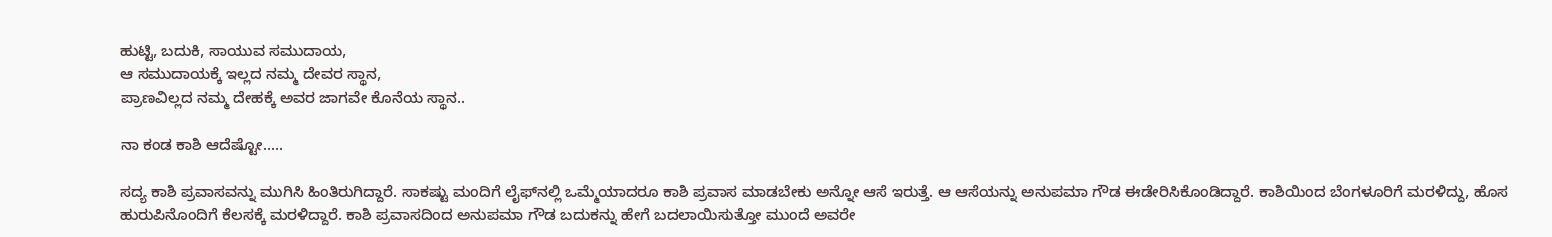ಹುಟ್ಟಿ, ಬದುಕಿ, ಸಾಯುವ ಸಮುದಾಯ,
ಆ ಸಮುದಾಯಕ್ಕೆ ಇಲ್ಲದ ನಮ್ಮ ದೇವರ ಸ್ಥಾನ,
ಪ್ರಾಣವಿಲ್ಲದ ನಮ್ಮ ದೇಹಕ್ಕೆ ಅವರ ಜಾಗವೇ ಕೊನೆಯ ಸ್ಥಾನ..

ನಾ ಕಂಡ ಕಾಶಿ ಆದೆಷ್ಟೋ.....

ಸದ್ಯ ಕಾಶಿ ಪ್ರವಾಸವನ್ನು ಮುಗಿಸಿ ಹಿಂತಿರುಗಿದ್ದಾರೆ. ಸಾಕಷ್ಟು ಮಂದಿಗೆ ಲೈಫ್‌ನಲ್ಲಿ ಒಮ್ಮೆಯಾದರೂ ಕಾಶಿ ಪ್ರವಾಸ ಮಾಡಬೇಕು ಅನ್ನೋ ಆಸೆ ಇರುತ್ತೆ. ಆ ಆಸೆಯನ್ನು ಅನುಪಮಾ ಗೌಡ ಈಡೇರಿಸಿಕೊಂಡಿದ್ದಾರೆ. ಕಾಶಿಯಿಂದ ಬೆಂಗಳೂರಿಗೆ ಮರಳಿದ್ದು, ಹೊಸ ಹುರುಪಿನೊಂದಿಗೆ ಕೆಲಸಕ್ಕೆ ಮರಳಿದ್ದಾರೆ. ಕಾಶಿ ಪ್ರವಾಸದಿಂದ ಅನುಪಮಾ ಗೌಡ ಬದುಕನ್ನು ಹೇಗೆ ಬದಲಾಯಿಸುತ್ತೋ ಮುಂದೆ ಅವರೇ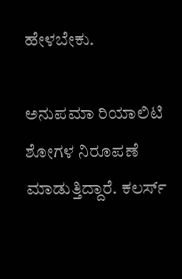ಹೇಳಬೇಕು.

ಅನುಪಮಾ ರಿಯಾಲಿಟಿ ಶೋಗಳ ನಿರೂಪಣೆ ಮಾಡುತ್ತಿದ್ದಾರೆ. ಕಲರ್ಸ್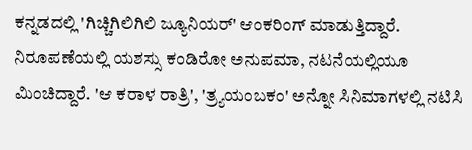ಕನ್ನಡದಲ್ಲಿ 'ಗಿಚ್ಚಿಗಿಲಿಗಿಲಿ ಜ್ಯೂನಿಯರ್' ಆಂಕರಿಂಗ್ ಮಾಡುತ್ತಿದ್ದಾರೆ. ನಿರೂಪಣೆಯಲ್ಲಿ ಯಶಸ್ಸು ಕಂಡಿರೋ ಅನುಪಮಾ, ನಟನೆಯಲ್ಲಿಯೂ ಮಿಂಚಿದ್ದಾರೆ. 'ಆ ಕರಾಳ ರಾತ್ರಿ', 'ತ್ರ್ಯಯಂಬಕಂ' ಅನ್ನೋ ಸಿನಿಮಾಗಳಲ್ಲಿ ನಟಿಸಿ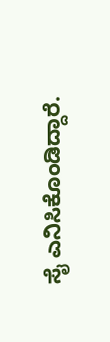ಸೈ ಎನಿಸಿಕೊಂಡಿದ್ದಾರೆ.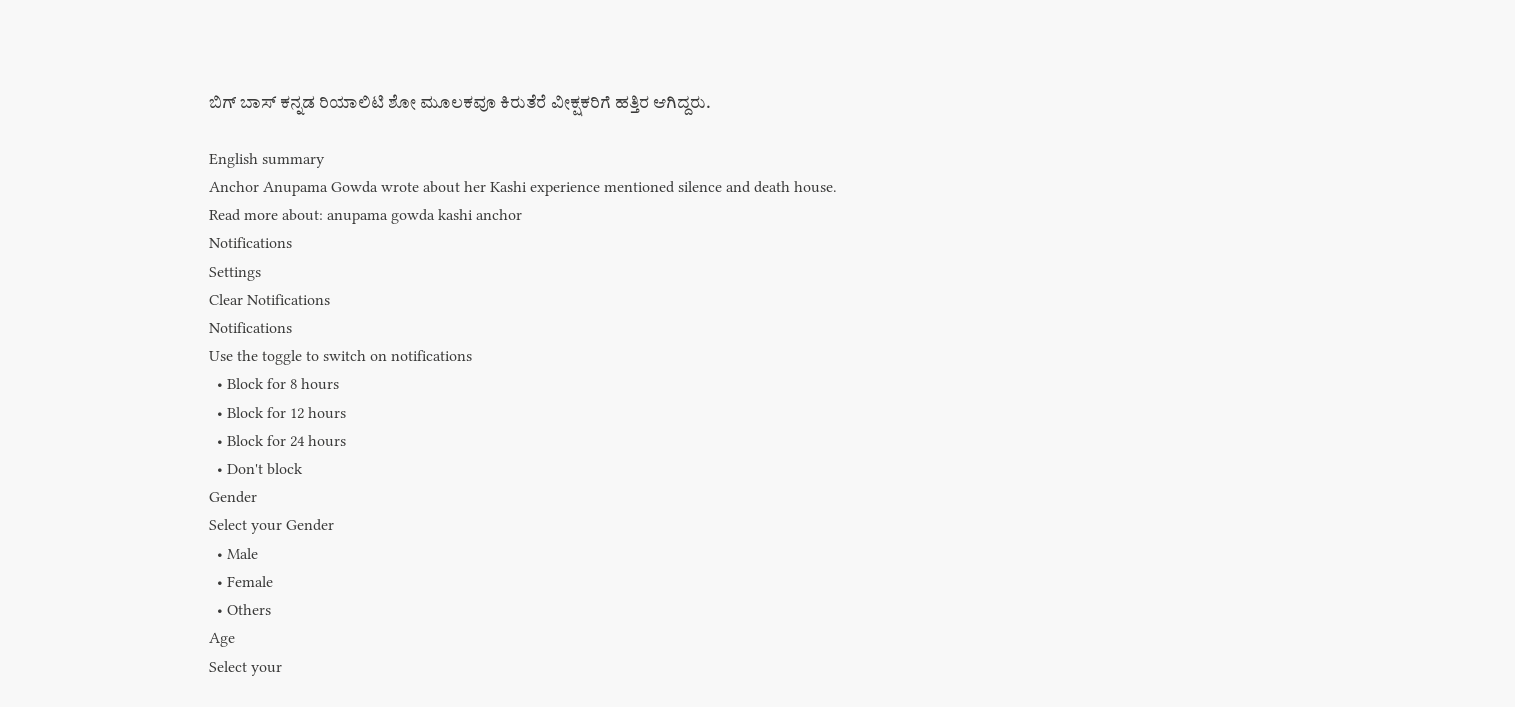ಬಿಗ್ ಬಾಸ್ ಕನ್ನಡ ರಿಯಾಲಿಟಿ ಶೋ ಮೂಲಕವೂ ಕಿರುತೆರೆ ವೀಕ್ಷಕರಿಗೆ ಹತ್ತಿರ ಆಗಿದ್ದರು.

English summary
Anchor Anupama Gowda wrote about her Kashi experience mentioned silence and death house.
Read more about: anupama gowda kashi anchor
Notifications
Settings
Clear Notifications
Notifications
Use the toggle to switch on notifications
  • Block for 8 hours
  • Block for 12 hours
  • Block for 24 hours
  • Don't block
Gender
Select your Gender
  • Male
  • Female
  • Others
Age
Select your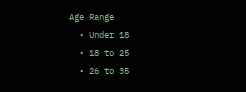Age Range
  • Under 18
  • 18 to 25
  • 26 to 35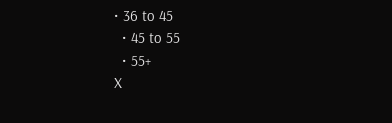• 36 to 45
  • 45 to 55
  • 55+
X